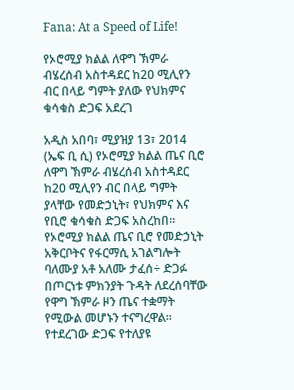Fana: At a Speed of Life!

የኦሮሚያ ክልል ለዋግ ኽምራ ብሄረሰብ አስተዳደር ከ20 ሚሊየን ብር በላይ ግምት ያለው የህክምና ቁሳቁስ ድጋፍ አደረገ

አዲስ አበባ፣ ሚያዝያ 13፣ 2014 (ኤፍ ቢ ሲ) የኦሮሚያ ክልል ጤና ቢሮ ለዋግ ኽምራ ብሄረሰብ አስተዳደር ከ20 ሚሊየን ብር በላይ ግምት ያላቸው የመድኃኒት፣ የህክምና እና የቢሮ ቁሳቁስ ድጋፍ አስረከበ፡፡
የኦሮሚያ ክልል ጤና ቢሮ የመድኃኒት አቅርቦትና የፋርማሲ አገልግሎት ባለሙያ አቶ አለሙ ታፈሰ÷ ድጋፉ በጦርነቱ ምክንያት ጉዳት ለደረሰባቸው የዋግ ኽምራ ዞን ጤና ተቋማት የሚውል መሆኑን ተናግረዋል፡፡
የተደረገው ድጋፍ የተለያዩ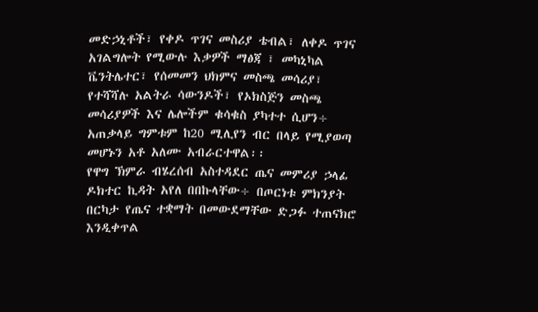መድኃኒቶች፣ የቀዶ ጥገና መስሪያ ቴብል፣ ለቀዶ ጥገና አገልግሎት የሚውሉ እቃዎች ማፅጃ ፣ መካኒካል ቬንትሌተር፣ የሰመመን ህክምና መስጫ መሳሪያ፣ የተሻሻሉ አልትራ ሳውንዶች፣ የኦክስጅን መስጫ መሳሪያዎች እና ሌሎችም ቁሳቁስ ያካተተ ሲሆን÷ አጠቃላይ ግምቱም ከ20 ሚሊየን ብር በላይ የሚያወጣ መሆኑን አቶ አለሙ አብራርተዋል፡፡
የዋግ ኽምራ ብሄረሰብ አስተዳደር ጤና መምሪያ ኃላፊ ዶክተር ኪዳት አየለ በበኩላቸው÷ በጦርነቱ ምክንያት በርካታ የጤና ተቋማት በመውደማቸው ድጋፉ ተጠናክሮ እንዲቀጥል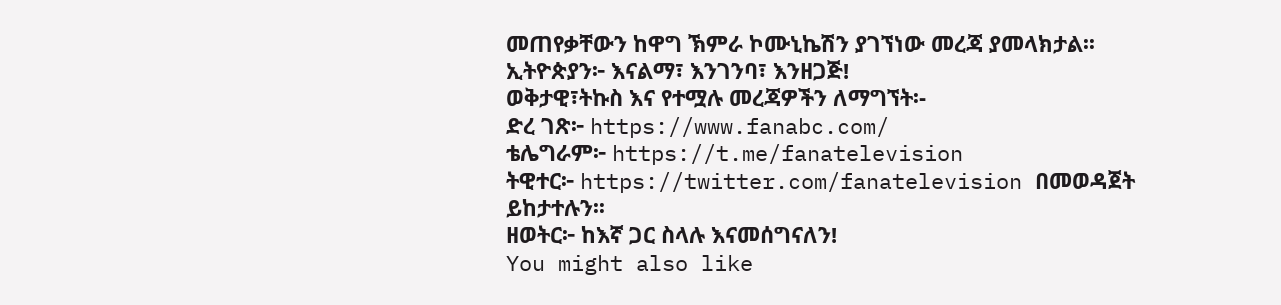መጠየቃቸውን ከዋግ ኽምራ ኮሙኒኬሽን ያገኘነው መረጃ ያመላክታል፡፡
ኢትዮጵያን፦ እናልማ፣ እንገንባ፣ እንዘጋጅ!
ወቅታዊ፣ትኩስ እና የተሟሉ መረጃዎችን ለማግኘት፡-
ድረ ገጽ፦ https://www.fanabc.com/
ቴሌግራም፦ https://t.me/fanatelevision
ትዊተር፦ https://twitter.com/fanatelevision በመወዳጀት ይከታተሉን፡፡
ዘወትር፦ ከእኛ ጋር ስላሉ እናመሰግናለን!
You might also like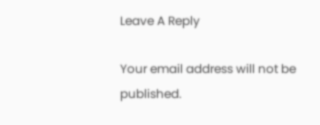Leave A Reply

Your email address will not be published.